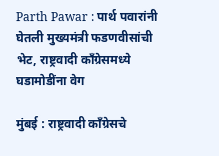Parth Pawar : पार्थ पवारांनी घेतली मुख्यमंत्री फडणवीसांची भेट, राष्ट्रवादी काँग्रेसमध्ये घडामोडींना वेग

मुंबई : राष्ट्रवादी काँग्रेसचे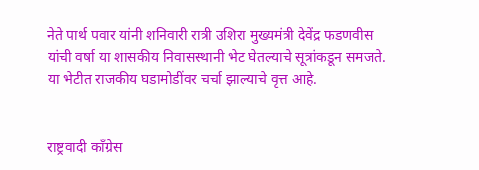नेते पार्थ पवार यांनी शनिवारी रात्री उशिरा मुख्यमंत्री देवेंद्र फडणवीस यांची वर्षा या शासकीय निवासस्थानी भेट घेतल्याचे सूत्रांकडून समजते. या भेटीत राजकीय घडामोडींवर चर्चा झाल्याचे वृत्त आहे.


राष्ट्रवादी काँग्रेस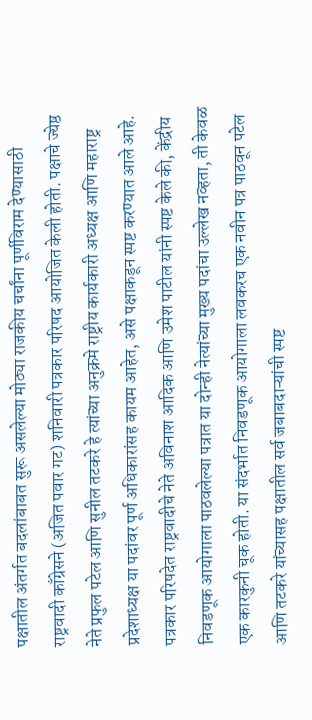पक्षातील अंतर्गत बदलांबाबत सुरू असलेल्या मोठ्या राजकीय चर्चांना पूर्णविराम देण्यासाठी राष्ट्रवादी काँग्रेसने (अजित पवार गट) शनिवारी पत्रकार परिषद आयोजित केली होती. पक्षाचे ज्येष्ठ नेते प्रफुल पटेल आणि सुनील तटकरे हे त्यांच्या अनुक्रमे राष्ट्रीय कार्यकारी अध्यक्ष आणि महाराष्ट्र प्रदेशाध्यक्ष या पदांवर पूर्ण अधिकारांसह कायम आहेत, असे पक्षाकडून स्पष्ट करण्यात आले आहे. पत्रकार परिषदेत राष्ट्रवादीचे नेते अविनाश आदिक आणि उमेश पाटील यांनी स्पष्ट केले की, केंद्रीय निवडणूक आयोगाला पाठवलेल्या पत्रात या दोन्ही नेत्यांच्या मुख्य पदांचा उल्लेख नव्हता, ती केवळ एक कारकुनी चूक होती. या संदर्भात निवडणूक आयोगाला लवकरच एक नवीन पत्र पाठवून पटेल आणि तटकरे यांच्यासह पक्षातील सर्व जबाबदाऱ्यांची स्पष्ट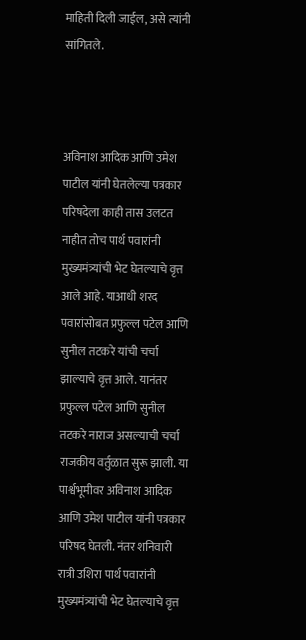माहिती दिली जाईल, असे त्यांनी सांगितले.



अविनाश आदिक आणि उमेश पाटील यांनी घेतलेल्या पत्रकार परिषदेला काही तास उलटत नाहीत तोच पार्थ पवारांनी मुख्यमंत्र्यांची भेट घेतल्याचे वृत्त आले आहे. याआधी शरद पवारांसोबत प्रफुल्ल पटेल आणि सुनील तटकरे यांची चर्चा झाल्याचे वृत्त आले. यानंतर प्रफुल्ल पटेल आणि सुनील तटकरे नाराज असल्याची चर्चा राजकीय वर्तुळात सुरू झाली. या पार्श्वभूमीवर अविनाश आदिक आणि उमेश पाटील यांनी पत्रकार परिषद घेतली. नंतर शनिवारी रात्री उशिरा पार्थ पवारांनी मुख्यमंत्र्यांची भेट घेतल्याचे वृत्त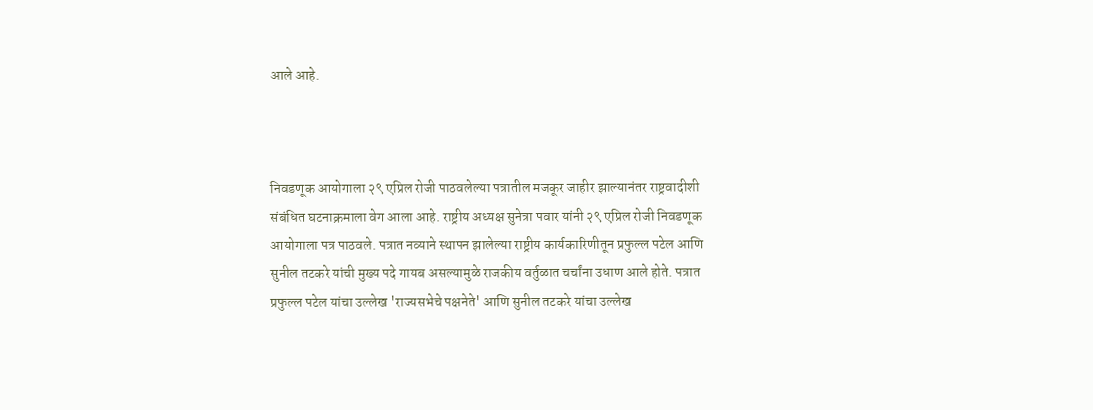आले आहे.



निवडणूक आयोगाला २९ एप्रिल रोजी पाठवलेल्या पत्रातील मजकूर जाहीर झाल्यानंतर राष्ट्रवादीशी संबंधित घटनाक्रमाला वेग आला आहे. राष्ट्रीय अध्यक्ष सुनेत्रा पवार यांनी २९ एप्रिल रोजी निवडणूक आयोगाला पत्र पाठवले. पत्रात नव्याने स्थापन झालेल्या राष्ट्रीय कार्यकारिणीतून प्रफुल्ल पटेल आणि सुनील तटकरे यांची मुख्य पदे गायब असल्यामुळे राजकीय वर्तुळात चर्चांना उधाण आले होते. पत्रात प्रफुल्ल पटेल यांचा उल्लेख 'राज्यसभेचे पक्षनेते' आणि सुनील तटकरे यांचा उल्लेख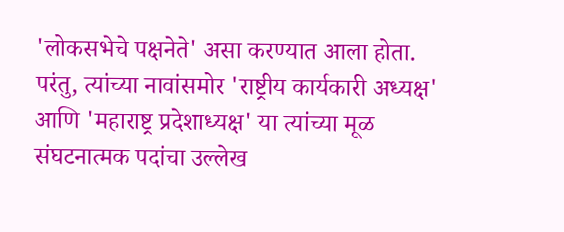'लोकसभेचे पक्षनेते' असा करण्यात आला होता. परंतु, त्यांच्या नावांसमोर 'राष्ट्रीय कार्यकारी अध्यक्ष' आणि 'महाराष्ट्र प्रदेशाध्यक्ष' या त्यांच्या मूळ संघटनात्मक पदांचा उल्लेख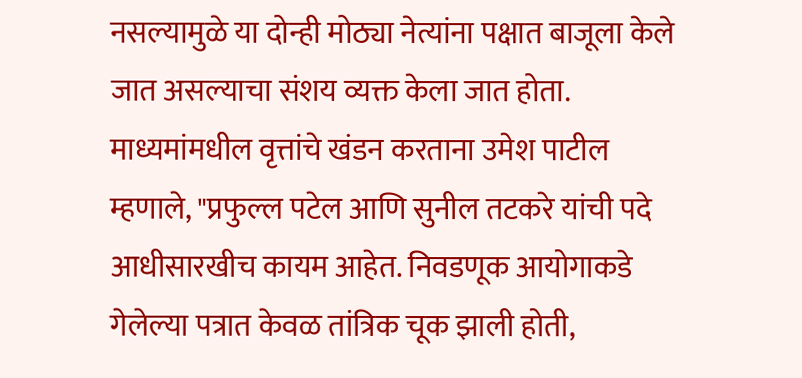नसल्यामुळे या दोन्ही मोठ्या नेत्यांना पक्षात बाजूला केले जात असल्याचा संशय व्यक्त केला जात होता. माध्यमांमधील वृत्तांचे खंडन करताना उमेश पाटील म्हणाले, "प्रफुल्ल पटेल आणि सुनील तटकरे यांची पदे आधीसारखीच कायम आहेत. निवडणूक आयोगाकडे गेलेल्या पत्रात केवळ तांत्रिक चूक झाली होती,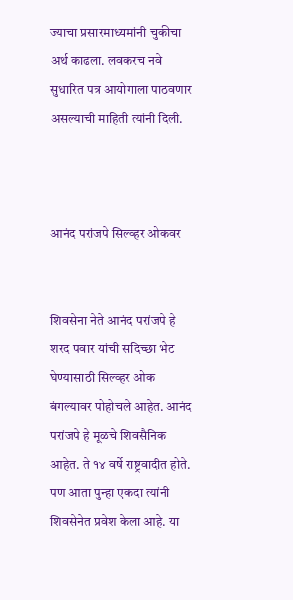ज्याचा प्रसारमाध्यमांनी चुकीचा अर्थ काढला. लवकरच नवे सुधारित पत्र आयोगाला पाठवणार असल्याची माहिती त्यांनी दिली.



आनंद परांजपे सिल्व्हर ओकवर


शिवसेना नेते आनंद परांजपे हे शरद पवार यांची सदिच्छा भेट घेण्यासाठी सिल्व्हर ओक बंगल्यावर पोहोचले आहेत. आनंद परांजपे हे मूळचे शिवसैनिक आहेत. ते १४ वर्षे राष्ट्रवादीत होते. पण आता पुन्हा एकदा त्यांनी शिवसेनेत प्रवेश केला आहे. या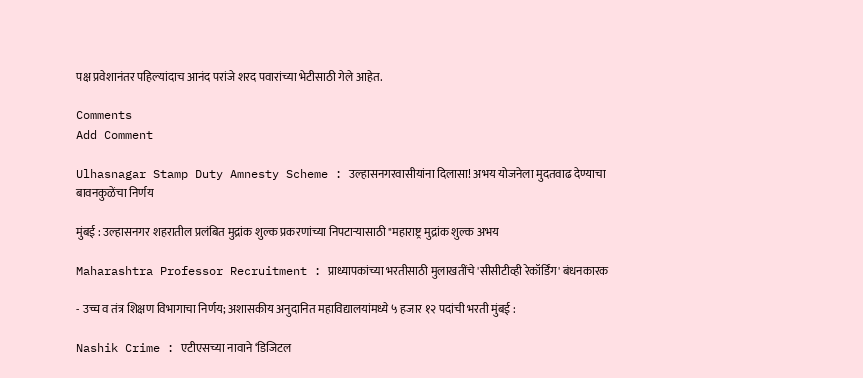पक्ष प्रवेशानंतर पहिल्यांदाच आनंद परांजे शरद पवारांच्या भेटीसाठी गेले आहेत.

Comments
Add Comment

Ulhasnagar Stamp Duty Amnesty Scheme : उल्हासनगरवासीयांना दिलासा! अभय योजनेला मुदतवाढ देण्याचा बावनकुळेंचा निर्णय

मुंबई : उल्हासनगर शहरातील प्रलंबित मुद्रांक शुल्क प्रकरणांच्या निपटाऱ्यासाठी "महाराष्ट्र मुद्रांक शुल्क अभय

Maharashtra Professor Recruitment : प्राध्यापकांच्या भरतीसाठी मुलाखतींचे 'सीसीटीव्ही रेकॉर्डिंग' बंधनकारक

- उच्च व तंत्र शिक्षण विभागाचा निर्णय; अशासकीय अनुदानित महाविद्यालयांमध्ये ५ हजार १२ पदांची भरती मुंबई :

Nashik Crime : एटीएसच्या नावाने ‘डिजिटल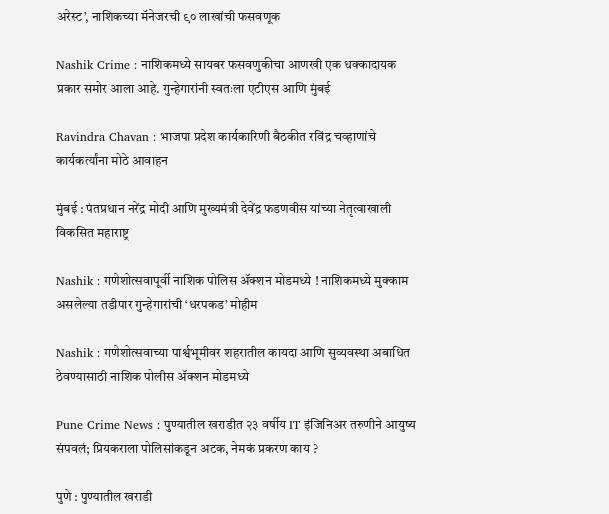अरेस्ट’, नाशिकच्या मॅनेजरची ९० लाखांची फसवणूक

Nashik Crime : नाशिकमध्ये सायबर फसवणुकीचा आणखी एक धक्कादायक प्रकार समोर आला आहे. गुन्हेगारांनी स्वतःला एटीएस आणि मुंबई

Ravindra Chavan : भाजपा प्रदेश कार्यकारिणी बैठकीत रविंद्र चव्हाणांचे कार्यकर्त्यांना मोठे आवाहन

मुंबई : पंतप्रधान नरेंद्र मोदी आणि मुख्यमंत्री देवेंद्र फडणवीस यांच्या नेतृत्वाखाली विकसित महाराष्ट्र

Nashik : गणेशोत्सवापूर्वी नाशिक पोलिस ॲक्शन मोडमध्ये ! नाशिकमध्ये मुक्काम असलेल्या तडीपार गुन्हेगारांची ‘धरपकड’ मोहीम

Nashik : गणेशोत्सवाच्या पार्श्वभूमीवर शहरातील कायदा आणि सुव्यवस्था अबाधित ठेवण्यासाठी नाशिक पोलीस ॲक्शन मोडमध्ये

Pune Crime News : पुण्यातील खराडीत २३ वर्षीय IT इंजिनिअर तरुणीने आयुष्य संपवलं; प्रियकराला पोलिसांकडून अटक, नेमकं प्रकरण काय ?

पुणे : पुण्यातील खराडी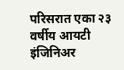परिसरात एका २३ वर्षीय आयटी इंजिनिअर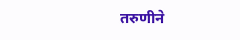तरुणीने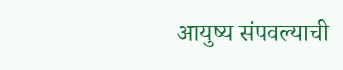आयुष्य संपवल्याची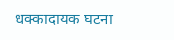धक्कादायक घटना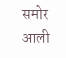समोर आली